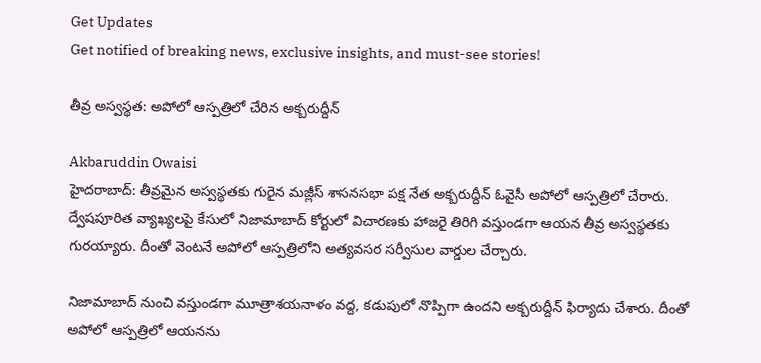Get Updates
Get notified of breaking news, exclusive insights, and must-see stories!

తీవ్ర అస్వస్థత: అపోలో ఆస్పత్రిలో చేరిన అక్బరుద్దీన్

Akbaruddin Owaisi
హైదరాబాద్: తీవ్రమైన అస్వస్థతకు గురైన మజ్లీస్ శాసనసభా పక్ష నేత అక్బరుద్దీన్ ఓవైసీ అపోలో ఆస్పత్రిలో చేరారు. ద్వేషపూరిత వ్యాఖ్యలపై కేసులో నిజామాబాద్ కోర్టులో విచారణకు హాజరై తిరిగి వస్తుండగా ఆయన తీవ్ర అస్వస్థతకు గురయ్యారు. దీంతో వెంటనే అపోలో ఆస్పత్రిలోని అత్యవసర సర్వీసుల వార్డుల చేర్చారు.

నిజామాబాద్ నుంచి వస్తుండగా మూత్రాశయనాళం వద్ద, కడుపులో నొప్పిగా ఉందని అక్బరుద్దీన్ ఫిర్యాదు చేశారు. దీంతో అపోలో ఆస్పత్రిలో ఆయనను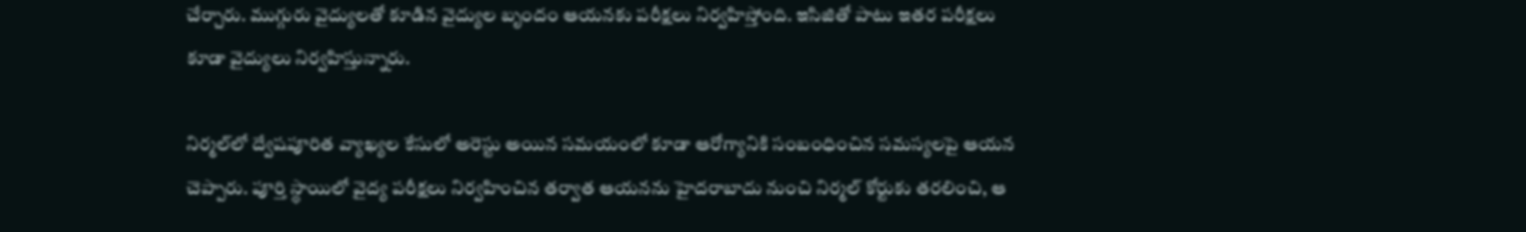చేర్చారు. ముగ్గురు వైద్యులతో కూడిన వైద్యుల బృందం ఆయనకు పరీక్షలు నిర్వహిస్తోంది. ఇసిజితో పాటు ఇతర పరీక్షలు కూడా వైద్యులు నిర్వహిస్తున్నారు.

నిర్మల్‌లో ద్వేషపూరిత వ్యాఖ్యల కేసులో అరెస్టు అయిన సమయంలో కూడా ఆరోగ్యానికి సంబంధించిన సమస్యలపై ఆయన చెప్పారు. పూర్తి స్థాయిలో వైద్య పరీక్షలు నిర్వహించిన తర్వాత ఆయనను హైదరాబాదు నుంచి నిర్మల్ కోర్టుకు తరలించి, ఆ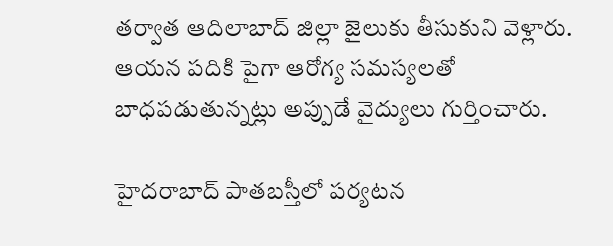తర్వాత ఆదిలాబాద్ జిల్లా జైలుకు తీసుకుని వెళ్లారు. ఆయన పదికి పైగా ఆరోగ్య సమస్యలతో బాధపడుతున్నట్లు అప్పుడే వైద్యులు గుర్తించారు.

హైదరాబాద్ పాతబస్తీలో పర్యటన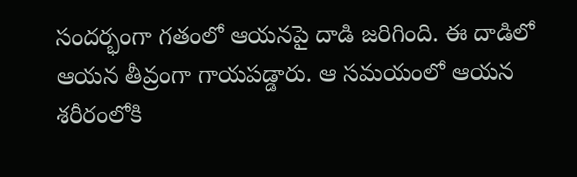సందర్భంగా గతంలో ఆయనపై దాడి జరిగింది. ఈ దాడిలో ఆయన తీవ్రంగా గాయపడ్డారు. ఆ సమయంలో ఆయన శరీరంలోకి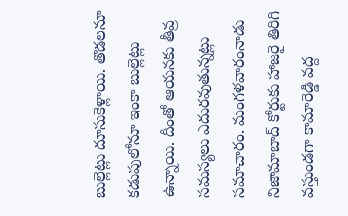బుల్లెట్లు దూసుకెళ్లాయి. తొడలనూ కడుపులోనూ ఇంకా బుల్లెట్లు ఉన్నాయి. దీంతో ఆయనకు తీవ్ర సమస్యలు ఎదురవుతున్నట్లు సమాచారం. మంగళవారంనాడు నిజామాబాద్ కోర్టుకు హాజరై తిరిగి వస్తుండగా కామారెడ్డి వద్ద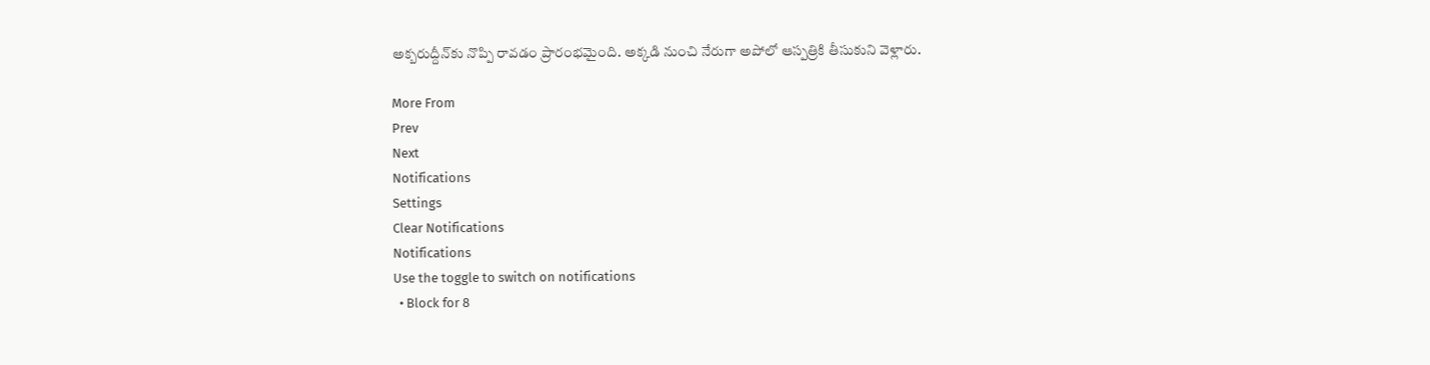అక్బరుద్దీన్‌కు నొప్పి రావడం ప్రారంభమైంది. అక్కడి నుంచి నేరుగా అపోలో ఆస్పత్రికి తీసుకుని వెళ్లారు.

More From
Prev
Next
Notifications
Settings
Clear Notifications
Notifications
Use the toggle to switch on notifications
  • Block for 8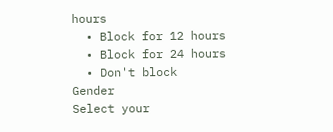hours
  • Block for 12 hours
  • Block for 24 hours
  • Don't block
Gender
Select your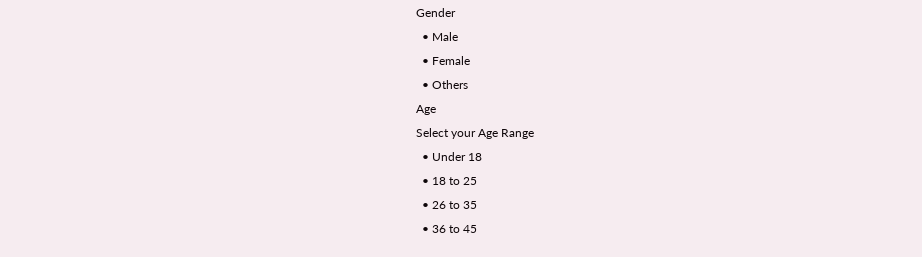Gender
  • Male
  • Female
  • Others
Age
Select your Age Range
  • Under 18
  • 18 to 25
  • 26 to 35
  • 36 to 45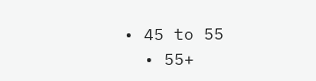• 45 to 55
  • 55+